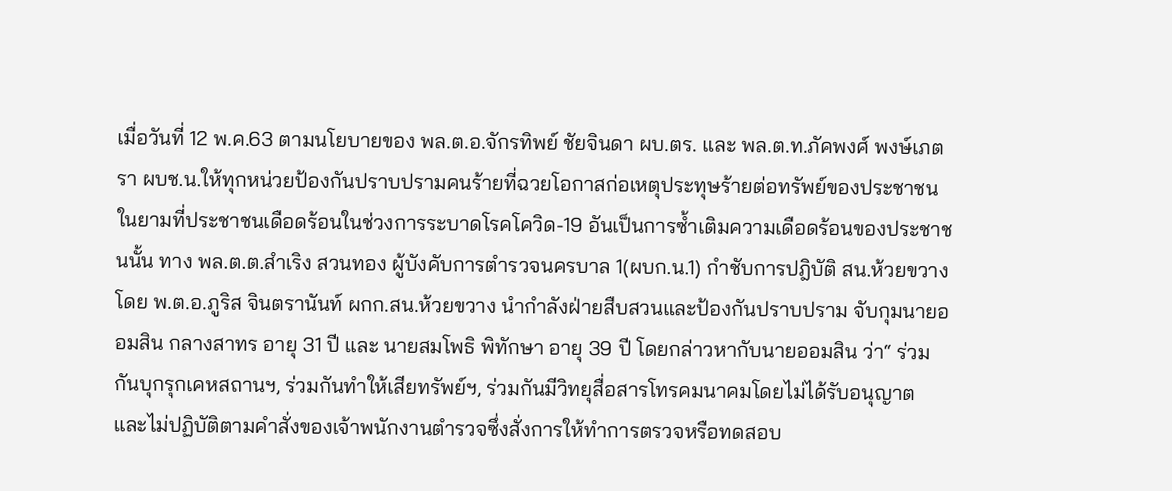เมื่อวันที่ 12 พ.ค.63 ตามนโยบายของ พล.ต.อ.จักรทิพย์ ชัยจินดา ผบ.ตร. และ พล.ต.ท.ภัคพงศ์ พงษ์เภตรา ผบช.น.ให้ทุกหน่วยป้องกันปราบปรามคนร้ายที่ฉวยโอกาสก่อเหตุประทุษร้ายต่อทรัพย์ของประชาชนในยามที่ประชาชนเดือดร้อนในช่วงการระบาดโรคโควิด-19 อันเป็นการซ้ำเติมความเดือดร้อนของประชาชนนั้น ทาง พล.ต.ต.สำเริง สวนทอง ผู้บังคับการตำรวจนครบาล 1(ผบก.น.1) กำชับการปฎิบัติ สน.ห้วยขวาง โดย พ.ต.อ.ภูริส จินตรานันท์ ผกก.สน.ห้วยขวาง นำกำลังฝ่ายสืบสวนและป้องกันปราบปราม จับกุมนายออมสิน กลางสาทร อายุ 31 ปี และ นายสมโพธิ พิทักษา อายุ 39 ปี โดยกล่าวหากับนายออมสิน ว่า“ ร่วมกันบุกรุกเคหสถานฯ, ร่วมกันทําให้เสียทรัพย์ฯ, ร่วมกันมีวิทยุสื่อสารโทรคมนาคมโดยไม่ได้รับอนุญาต และไม่ปฏิบัติตามคําสั่งของเจ้าพนักงานตํารวจซึ่งสั่งการให้ทําการตรวจหรือทดสอบ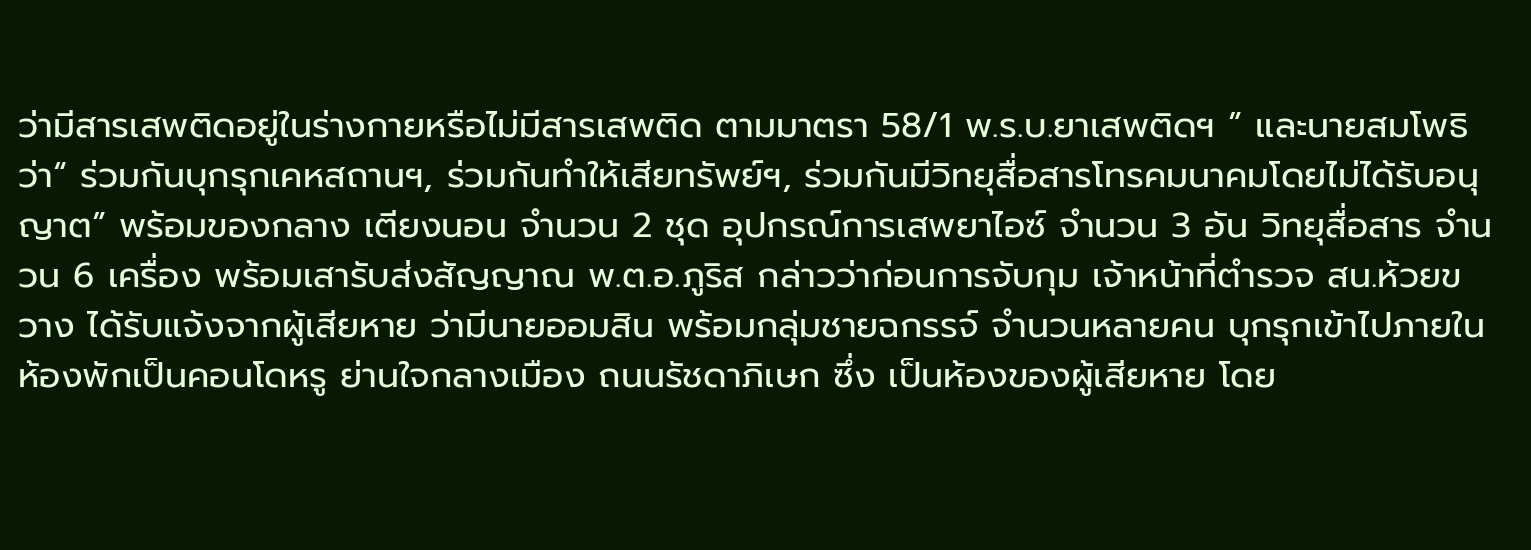ว่ามีสารเสพติดอยู่ในร่างกายหรือไม่มีสารเสพติด ตามมาตรา 58/1 พ.ร.บ.ยาเสพติดฯ ” และนายสมโพธิ ว่า“ ร่วมกันบุกรุกเคหสถานฯ, ร่วมกันทําให้เสียทรัพย์ฯ, ร่วมกันมีวิทยุสื่อสารโทรคมนาคมโดยไม่ได้รับอนุญาต” พร้อมของกลาง เตียงนอน จํานวน 2 ชุด อุปกรณ์การเสพยาไอซ์ จํานวน 3 อัน วิทยุสื่อสาร จำนวน 6 เครื่อง พร้อมเสารับส่งสัญญาณ พ.ต.อ.ภูริส กล่าวว่าก่อนการจับกุม เจ้าหน้าที่ตํารวจ สน.ห้วยขวาง ได้รับแจ้งจากผู้เสียหาย ว่ามีนายออมสิน พร้อมกลุ่มชายฉกรรจ์ จํานวนหลายคน บุกรุกเข้าไปภายในห้องพักเป็นคอนโดหรู ย่านใจกลางเมือง ถนนรัชดาภิเษก ซึ่ง เป็นห้องของผู้เสียหาย โดย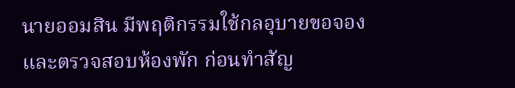นายออมสิน มีพฤติกรรมใช้กลอุบายขอจองและตรวจสอบห้องพัก ก่อนทําสัญ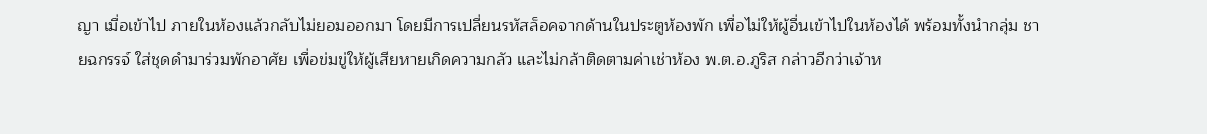ญา เมื่อเข้าไป ภายในห้องแล้วกลับไม่ยอมออกมา โดยมีการเปลี่ยนรหัสล็อคจากด้านในประตูห้องพัก เพื่อไม่ให้ผู้อื่นเข้าไปในห้องได้ พร้อมทั้งนํากลุ่ม ชายฉกรรจ์ ใส่ชุดดํามาร่วมพักอาศัย เพื่อข่มขู่ให้ผู้เสียหายเกิดความกลัว และไม่กล้าติดตามค่าเช่าห้อง พ.ต.อ.ภูริส กล่าวอีกว่าเจ้าห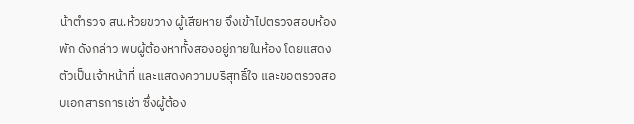น้าตํารวจ สน.ห้วยขวาง ผู้เสียหาย จึงเข้าไปตรวจสอบห้องพัก ดังกล่าว พบผู้ต้องหาทั้งสองอยู่ภายในห้อง โดยแสดงตัวเป็นเจ้าหน้าที่ และแสดงความบริสุทธิ์ใจ และขอตรวจสอบเอกสารการเช่า ซึ่งผู้ต้อง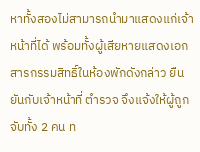หาทั้งสองไม่สามารถนํามาแสดงแก่เจ้าหน้าที่ได้ พร้อมทั้งผู้เสียหายแสดงเอกสารกรรมสิทธิ์ในห้องพักดังกล่าว ยืนยันกับเจ้าหน้าที่ ตํารวจ จึงแจ้งให้ผู้ถูกจับทั้ง 2 คน ท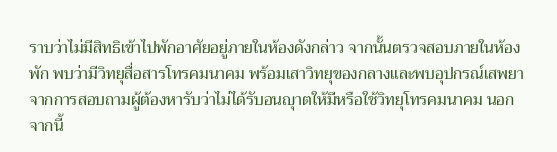ราบว่าไม่มีสิทธิเข้าไปพักอาศัยอยู่ภายในห้องดังกล่าว จากนั้นตรวจสอบภายในห้องพัก พบว่ามีวิทยุสื่อสารโทรคมนาคม พร้อมเสาวิทยุของกลางและพบอุปกรณ์เสพยา จากการสอบถามผู้ต้องหารับว่าไม่ได้รับอนญุาตให้มีหรือใช้วิทยุโทรคมนาคม นอกจากนี้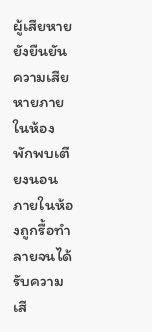ผู้เสียหายยังยืนยันความเสียหายภายในห้องพักพบเตียงนอนภายในห้องถูกรื้อทำลายจนได้รับความเสี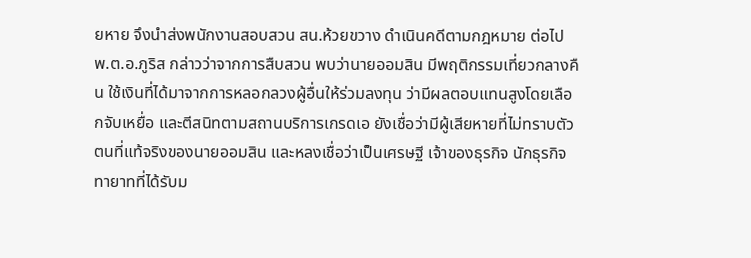ยหาย จึงนำส่งพนักงานสอบสวน สน.ห้วยขวาง ดําเนินคดีตามกฎหมาย ต่อไป พ.ต.อ.ภูริส กล่าวว่าจากการสืบสวน พบว่านายออมสิน มีพฤติกรรมเที่ยวกลางคืน ใช้เงินที่ได้มาจากการหลอกลวงผู้อื่นให้ร่วมลงทุน ว่ามีผลตอบแทนสูงโดยเลือกจับเหยื่อ และตีสนิทตามสถานบริการเกรดเอ ยังเชื่อว่ามีผู้เสียหายที่ไม่ทราบตัวตนที่แท้จริงของนายออมสิน และหลงเชื่อว่าเป็นเศรษฐี เจ้าของธุรกิจ นักธุรกิจ ทายาทที่ได้รับม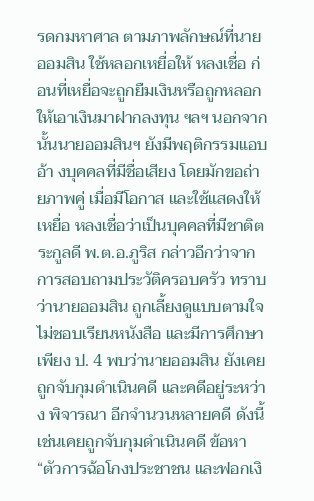รดกมหาศาล ตามภาพลักษณ์ที่นายออมสิน ใช้หลอกเหยื่อให้ หลงเชื่อ ก่อนที่เหยื่อจะถูกยืมเงินหรือถูกหลอกให้เอาเงินมาฝากลงทุน ฯลฯ นอกจากนั้นนายออมสินฯ ยังมีพฤติกรรมแอบอ้า งบุคคลที่มีชื่อเสียง โดยมักขอถ่ายภาพคู่ เมื่อมีโอกาส และใช้แสดงให้เหยื่อ หลงเชื่อว่าเป็นบุคคลที่มีชาติตระกูลดี พ.ต.อ.ภูริส กล่าวอีกว่าจากการสอบถามประวัติครอบครัว ทราบว่านายออมสิน ถูกเลี้ยงดูแบบตามใจ ไม่ชอบเรียนหนังสือ และมีการศึกษาเพียง ป. 4 พบว่านายออมสิน ยังเคยถูกจับกุมดําเนินคดี และคดีอยู่ระหว่าง พิจารณา อีกจํานวนหลายคดี ดังนี้ เช่นเคยถูกจับกุมดําเนินคดี ข้อหา “ตัวการฉ้อโกงประชาชน และฟอกเงิ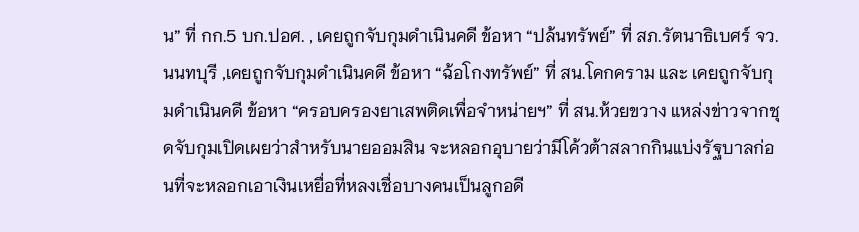น” ที่ กก.5 บก.ปอศ. , เคยถูกจับกุมดําเนินคดี ข้อหา “ปล้นทรัพย์” ที่ สภ.รัตนาธิเบศร์ จว.นนทบุรี ,เคยถูกจับกุมดําเนินคดี ข้อหา “ฉ้อโกงทรัพย์” ที่ สน.โคกคราม และ เคยถูกจับกุมดําเนินคดี ข้อหา “ครอบครองยาเสพติดเพื่อจําหน่ายฯ” ที่ สน.ห้วยขวาง แหล่งข่าวจากชุดจับกุมเปิดเผยว่าสำหรับนายออมสิน จะหลอกอุบายว่ามีโค้วต้าสลากกินแบ่งรัฐบาลก่อนที่จะหลอกเอาเงินเหยื่อที่หลงเชื่อบางคนเป็นลูกอดี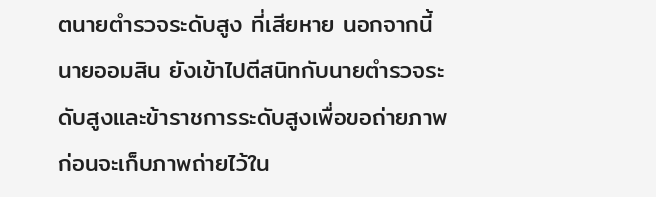ตนายตำรวจระดับสูง ที่เสียหาย นอกจากนี้นายออมสิน ยังเข้าไปตีสนิทกับนายตำรวจระดับสูงและข้าราชการระดับสูงเพื่อขอถ่ายภาพก่อนจะเก็บภาพถ่ายไว้ใน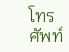โทรศัพท์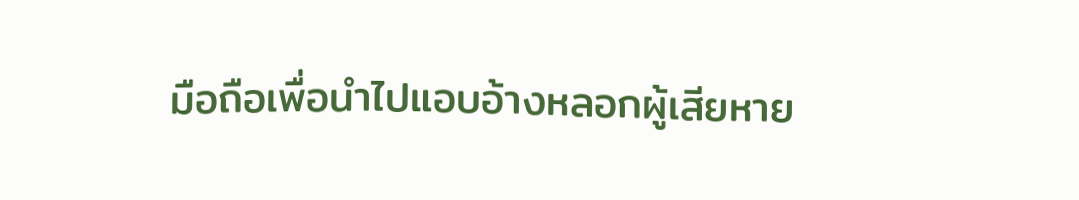มือถือเพื่อนำไปแอบอ้างหลอกผู้เสียหาย